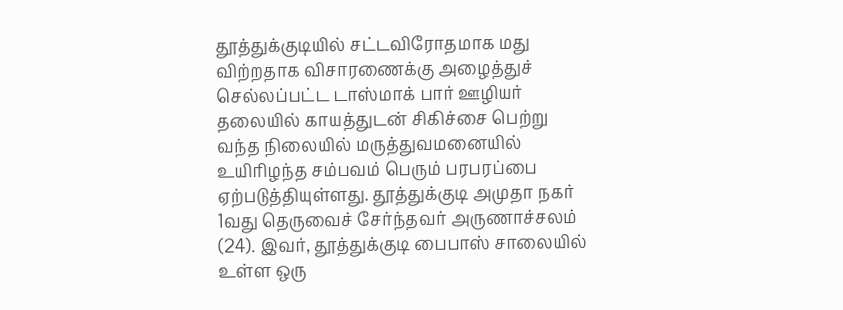தூத்துக்குடியில் சட்டவிரோதமாக மது விற்றதாக விசாரணைக்கு அழைத்துச் செல்லப்பட்ட டாஸ்மாக் பார் ஊழியர் தலையில் காயத்துடன் சிகிச்சை பெற்று வந்த நிலையில் மருத்துவமனையில் உயிரிழந்த சம்பவம் பெரும் பரபரப்பை ஏற்படுத்தியுள்ளது. தூத்துக்குடி அமுதா நகர் 1வது தெருவைச் சேர்ந்தவர் அருணாச்சலம் (24). இவர், தூத்துக்குடி பைபாஸ் சாலையில் உள்ள ஒரு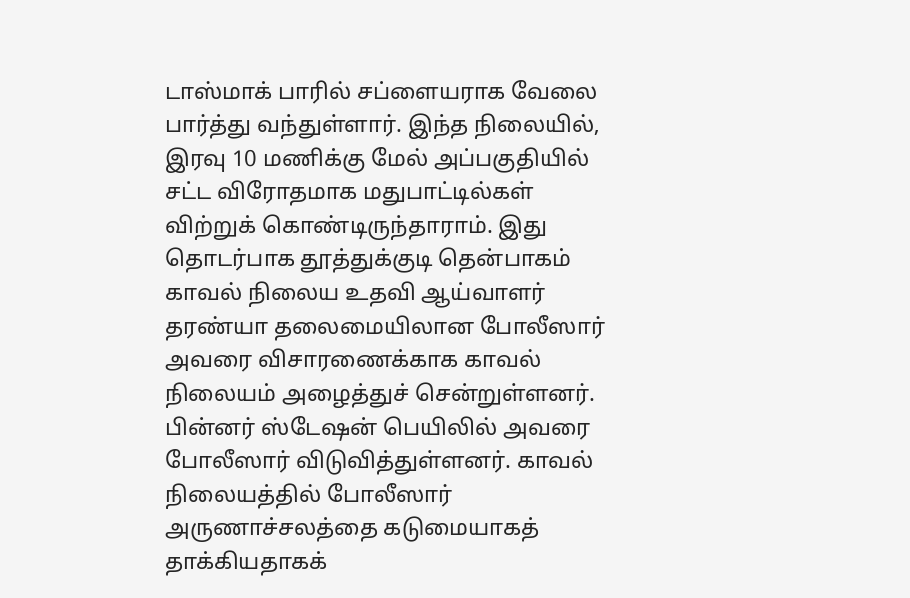டாஸ்மாக் பாரில் சப்ளையராக வேலை பார்த்து வந்துள்ளார். இந்த நிலையில், இரவு 10 மணிக்கு மேல் அப்பகுதியில் சட்ட விரோதமாக மதுபாட்டில்கள் விற்றுக் கொண்டிருந்தாராம். இது தொடர்பாக தூத்துக்குடி தென்பாகம் காவல் நிலைய உதவி ஆய்வாளர் தரண்யா தலைமையிலான போலீஸார் அவரை விசாரணைக்காக காவல் நிலையம் அழைத்துச் சென்றுள்ளனர். பின்னர் ஸ்டேஷன் பெயிலில் அவரை போலீஸார் விடுவித்துள்ளனர். காவல் நிலையத்தில் போலீஸார் அருணாச்சலத்தை கடுமையாகத் தாக்கியதாகக்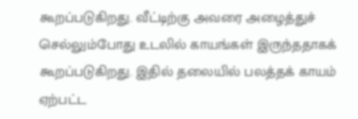கூறப்படுகிறது. வீட்டிற்கு அவரை அழைத்துச் செல்லும்போது உடலில் காயங்கள் இருந்ததாகக் கூறப்படுகிறது. இதில் தலையில் பலத்தக் காயம் ஏற்பட்ட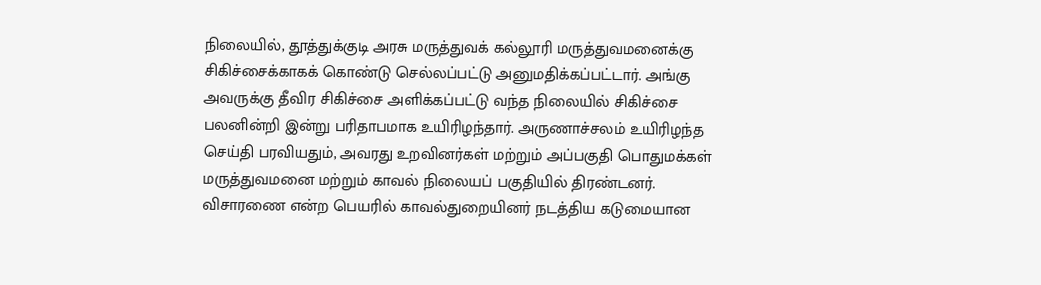நிலையில், தூத்துக்குடி அரசு மருத்துவக் கல்லூரி மருத்துவமனைக்கு சிகிச்சைக்காகக் கொண்டு செல்லப்பட்டு அனுமதிக்கப்பட்டார். அங்கு அவருக்கு தீவிர சிகிச்சை அளிக்கப்பட்டு வந்த நிலையில் சிகிச்சை பலனின்றி இன்று பரிதாபமாக உயிரிழந்தார். அருணாச்சலம் உயிரிழந்த செய்தி பரவியதும், அவரது உறவினர்கள் மற்றும் அப்பகுதி பொதுமக்கள் மருத்துவமனை மற்றும் காவல் நிலையப் பகுதியில் திரண்டனர். விசாரணை என்ற பெயரில் காவல்துறையினர் நடத்திய கடுமையான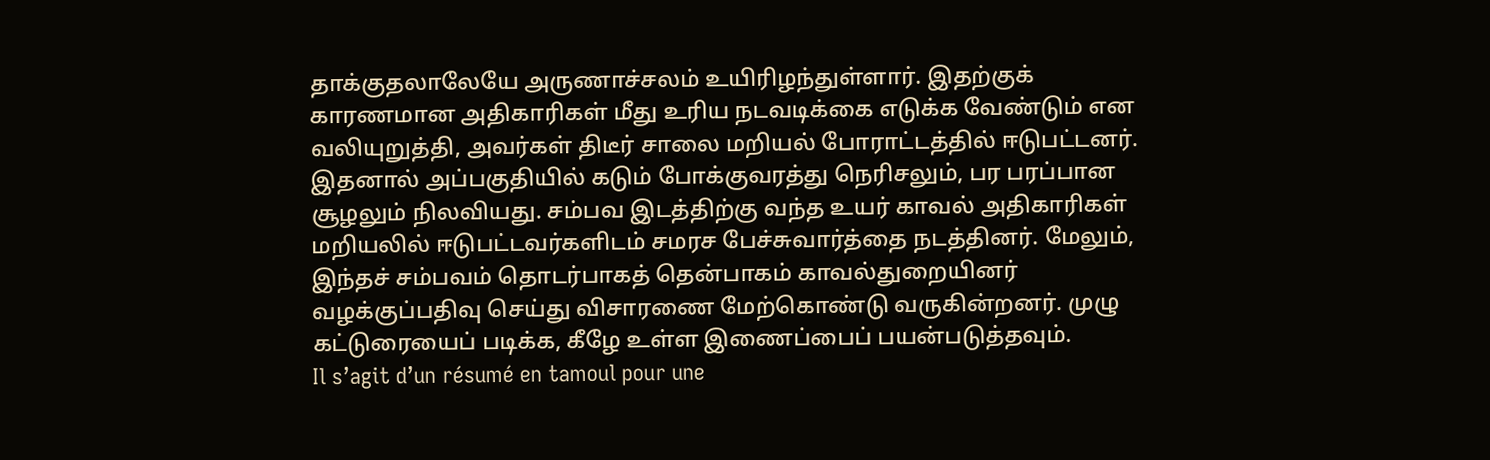தாக்குதலாலேயே அருணாச்சலம் உயிரிழந்துள்ளார். இதற்குக் காரணமான அதிகாரிகள் மீது உரிய நடவடிக்கை எடுக்க வேண்டும் என வலியுறுத்தி, அவர்கள் திடீர் சாலை மறியல் போராட்டத்தில் ஈடுபட்டனர். இதனால் அப்பகுதியில் கடும் போக்குவரத்து நெரிசலும், பர பரப்பான சூழலும் நிலவியது. சம்பவ இடத்திற்கு வந்த உயர் காவல் அதிகாரிகள் மறியலில் ஈடுபட்டவர்களிடம் சமரச பேச்சுவார்த்தை நடத்தினர். மேலும், இந்தச் சம்பவம் தொடர்பாகத் தென்பாகம் காவல்துறையினர் வழக்குப்பதிவு செய்து விசாரணை மேற்கொண்டு வருகின்றனர். முழு கட்டுரையைப் படிக்க, கீழே உள்ள இணைப்பைப் பயன்படுத்தவும்.
Il s’agit d’un résumé en tamoul pour une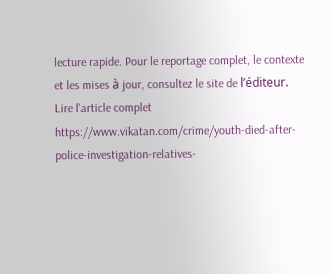lecture rapide. Pour le reportage complet, le contexte et les mises à jour, consultez le site de l’éditeur.
Lire l'article complet
https://www.vikatan.com/crime/youth-died-after-police-investigation-relatives-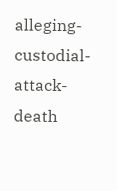alleging-custodial-attack-death